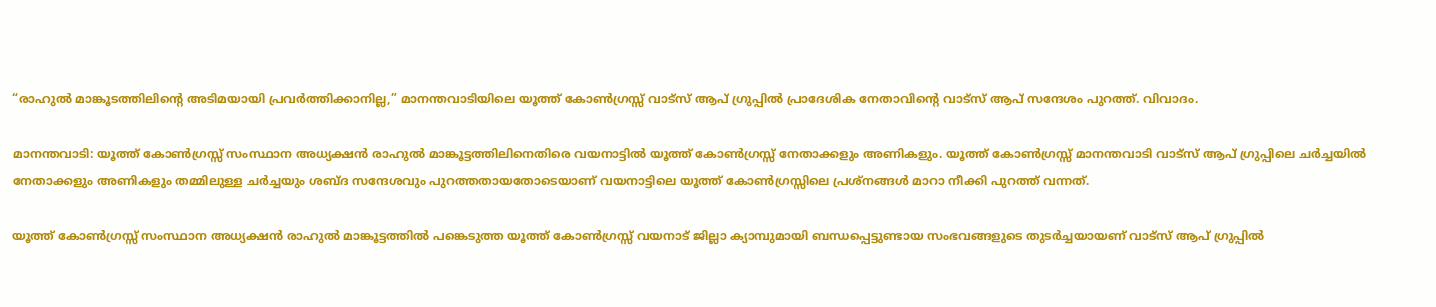“രാഹുൽ മാങ്കൂടത്തിലിന്റെ അടിമയായി പ്രവർത്തിക്കാനില്ല,” മാനന്തവാടിയിലെ യൂത്ത് കോൺഗ്രസ്സ് വാട്സ് ആപ് ഗ്രുപ്പിൽ പ്രാദേശിക നേതാവിന്റെ വാട്സ് ആപ് സന്ദേശം പുറത്ത്. വിവാദം.

മാനന്തവാടി: യൂത്ത് കോൺഗ്രസ്സ് സംസ്ഥാന അധ്യക്ഷൻ രാഹുൽ മാങ്കൂട്ടത്തിലിനെതിരെ വയനാട്ടിൽ യൂത്ത് കോൺഗ്രസ്സ് നേതാക്കളും അണികളും. യൂത്ത് കോൺഗ്രസ്സ് മാനന്തവാടി വാട്സ് ആപ് ഗ്രുപ്പിലെ ചർച്ചയിൽ നേതാക്കളും അണികളും തമ്മിലുള്ള ചർച്ചയും ശബ്ദ സന്ദേശവും പുറത്തതായതോടെയാണ് വയനാട്ടിലെ യൂത്ത് കോൺഗ്രസ്സിലെ പ്രശ്നങ്ങൾ മാറാ നീക്കി പുറത്ത് വന്നത്.

യൂത്ത് കോൺഗ്രസ്സ് സംസ്ഥാന അധ്യക്ഷൻ രാഹുൽ മാങ്കൂട്ടത്തിൽ പങ്കെടുത്ത യൂത്ത് കോൺഗ്രസ്സ് വയനാട് ജില്ലാ ക്യാമ്പുമായി ബന്ധപ്പെട്ടുണ്ടായ സംഭവങ്ങളുടെ തുടർച്ചയായണ് വാട്സ് ആപ് ഗ്രുപ്പിൽ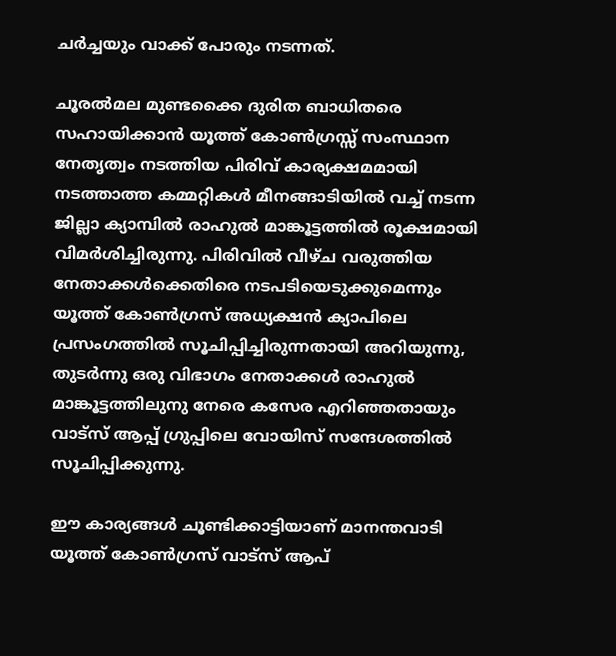ചർച്ചയും വാക്ക് പോരും നടന്നത്.

ചൂരൽമല മുണ്ടക്കൈ ദുരിത ബാധിതരെ സഹായിക്കാൻ യൂത്ത് കോൺഗ്രസ്സ് സംസ്ഥാന നേതൃത്വം നടത്തിയ പിരിവ് കാര്യക്ഷമമായി നടത്താത്ത കമ്മറ്റികൾ മീനങ്ങാടിയിൽ വച്ച് നടന്ന ജില്ലാ ക്യാമ്പിൽ രാഹുൽ മാങ്കൂട്ടത്തിൽ രൂക്ഷമായി വിമർശിച്ചിരുന്നു. പിരിവിൽ വീഴ്ച വരുത്തിയ നേതാക്കൾക്കെതിരെ നടപടിയെടുക്കുമെന്നും യൂത്ത് കോൺഗ്രസ് അധ്യക്ഷൻ ക്യാപിലെ പ്രസംഗത്തിൽ സൂചിപ്പിച്ചിരുന്നതായി അറിയുന്നു, തുടർന്നു ഒരു വിഭാഗം നേതാക്കൾ രാഹുൽ മാങ്കൂട്ടത്തിലുനു നേരെ കസേര എറിഞ്ഞതായും വാട്സ് ആപ്പ് ഗ്രുപ്പിലെ വോയിസ് സന്ദേശത്തിൽ സൂചിപ്പിക്കുന്നു.

ഈ കാര്യങ്ങൾ ചൂണ്ടിക്കാട്ടിയാണ് മാനന്തവാടി യൂത്ത് കോൺഗ്രസ് വാട്സ് ആപ്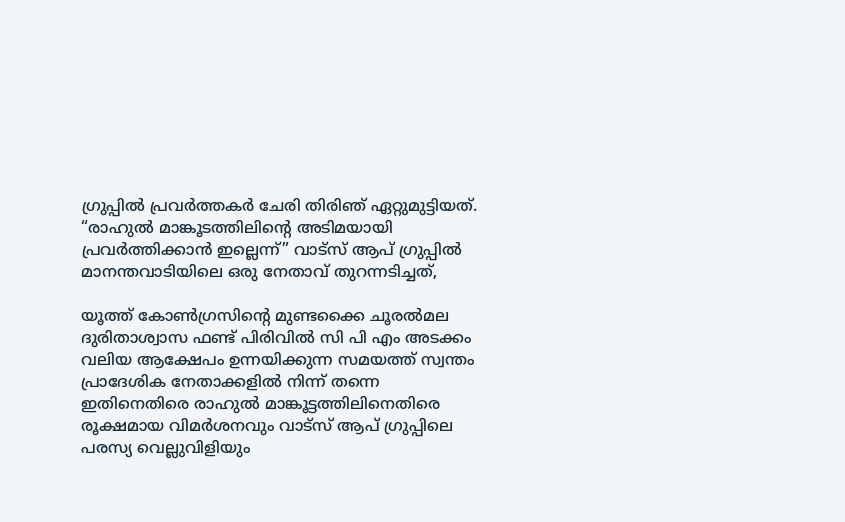ഗ്രുപ്പിൽ പ്രവർത്തകർ ചേരി തിരിഞ് ഏറ്റുമുട്ടിയത്. “രാഹുൽ മാങ്കൂടത്തിലിന്റെ അടിമയായി പ്രവർത്തിക്കാൻ ഇല്ലെന്ന്” വാട്സ് ആപ് ഗ്രുപ്പിൽ മാനന്തവാടിയിലെ ഒരു നേതാവ് തുറന്നടിച്ചത്,

യൂത്ത് കോൺഗ്രസിന്റെ മുണ്ടക്കൈ ചൂരൽമല ദുരിതാശ്വാസ ഫണ്ട് പിരിവിൽ സി പി എം അടക്കം വലിയ ആക്ഷേപം ഉന്നയിക്കുന്ന സമയത്ത് സ്വന്തം പ്രാദേശിക നേതാക്കളിൽ നിന്ന് തന്നെ ഇതിനെതിരെ രാഹുൽ മാങ്കൂട്ടത്തിലിനെതിരെ രൂക്ഷമായ വിമർശനവും വാട്സ് ആപ് ഗ്രുപ്പിലെ പരസ്യ വെല്ലുവിളിയും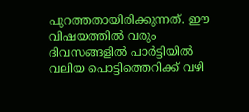പുറത്തതായിരിക്കുന്നത്. ഈ വിഷയത്തിൽ വരും ദിവസങ്ങളിൽ പാർട്ടിയിൽ വലിയ പൊട്ടിത്തെറിക്ക് വഴി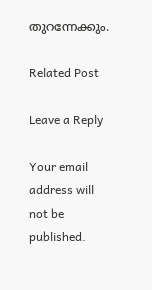തുറന്നേക്കും.

Related Post

Leave a Reply

Your email address will not be published.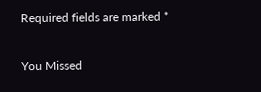Required fields are marked *

You Missed